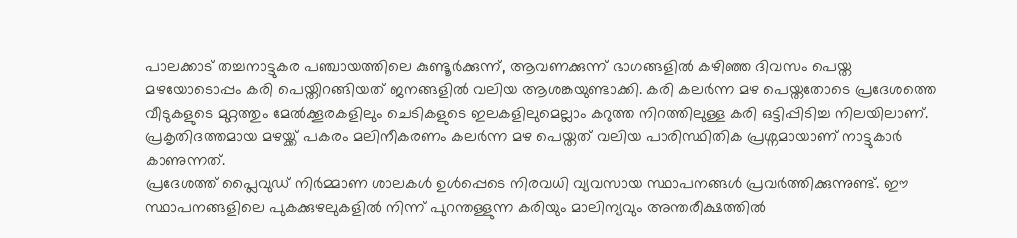പാലക്കാട് തച്ചനാട്ടുകര പഞ്ചായത്തിലെ കുണ്ടൂർക്കുന്ന്, ആവണക്കുന്ന് ഭാഗങ്ങളിൽ കഴിഞ്ഞ ദിവസം പെയ്ത മഴയോടൊപ്പം കരി പെയ്തിറങ്ങിയത് ജനങ്ങളിൽ വലിയ ആശങ്കയുണ്ടാക്കി. കരി കലർന്ന മഴ പെയ്തതോടെ പ്രദേശത്തെ വീടുകളുടെ മുറ്റത്തും മേൽക്കൂരകളിലും ചെടികളുടെ ഇലകളിലുമെല്ലാം കറുത്ത നിറത്തിലുള്ള കരി ഒട്ടിപ്പിടിച്ച നിലയിലാണ്. പ്രകൃതിദത്തമായ മഴയ്ക്ക് പകരം മലിനീകരണം കലർന്ന മഴ പെയ്തത് വലിയ പാരിസ്ഥിതിക പ്രശ്നമായാണ് നാട്ടുകാർ കാണുന്നത്.
പ്രദേശത്ത് പ്ലൈവുഡ് നിർമ്മാണ ശാലകൾ ഉൾപ്പെടെ നിരവധി വ്യവസായ സ്ഥാപനങ്ങൾ പ്രവർത്തിക്കുന്നുണ്ട്. ഈ സ്ഥാപനങ്ങളിലെ പുകക്കുഴലുകളിൽ നിന്ന് പുറന്തള്ളുന്ന കരിയും മാലിന്യവും അന്തരീക്ഷത്തിൽ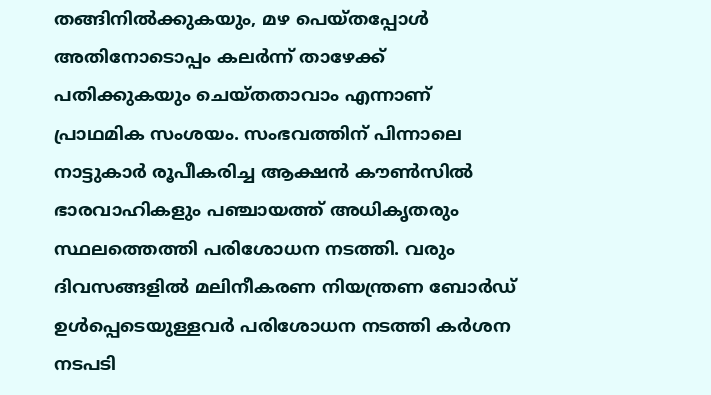തങ്ങിനിൽക്കുകയും, മഴ പെയ്തപ്പോൾ അതിനോടൊപ്പം കലർന്ന് താഴേക്ക് പതിക്കുകയും ചെയ്തതാവാം എന്നാണ് പ്രാഥമിക സംശയം. സംഭവത്തിന് പിന്നാലെ നാട്ടുകാർ രൂപീകരിച്ച ആക്ഷൻ കൗൺസിൽ ഭാരവാഹികളും പഞ്ചായത്ത് അധികൃതരും സ്ഥലത്തെത്തി പരിശോധന നടത്തി. വരും ദിവസങ്ങളിൽ മലിനീകരണ നിയന്ത്രണ ബോർഡ് ഉൾപ്പെടെയുള്ളവർ പരിശോധന നടത്തി കർശന നടപടി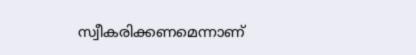സ്വീകരിക്കണമെന്നാണ്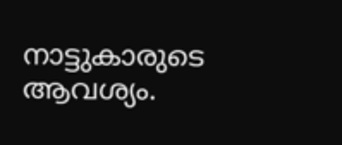നാട്ടുകാരുടെ ആവശ്യം.